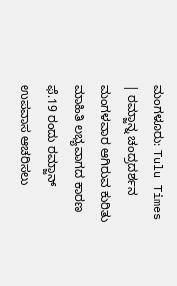ಮಂಗಳೂರು: Tulu Times | ರಮ್ಜಾನ್ನ ಚಂದ್ರದರ್ಶನ ಮಂಗಳವಾರ ಆಗಿರುವ ಕುರಿತು ಮಾಹಿತಿ ಲಭ್ಯವಾಗದ ಕಾರಣ ಫೆ.19 ರಂದು ರಮ್ಜಾನ್ ಉಪವಾಸ ಆಚರಿಸಲು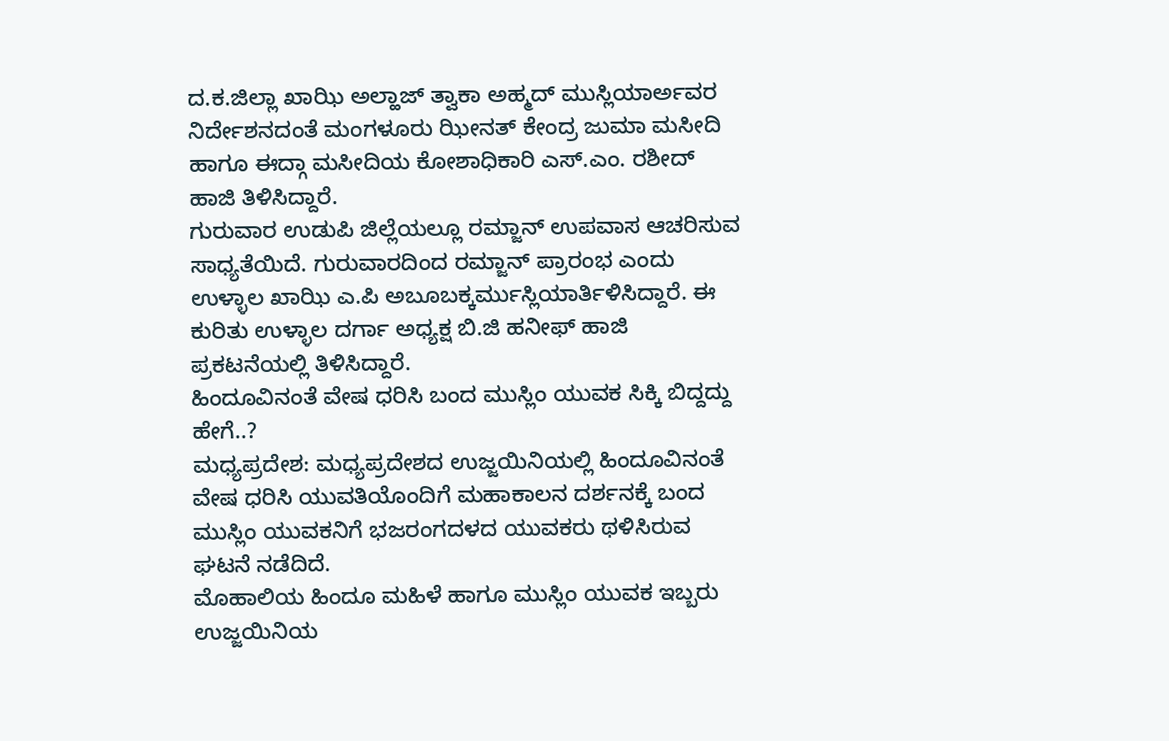ದ.ಕ.ಜಿಲ್ಲಾ ಖಾಝಿ ಅಲ್ಹಾಜ್ ತ್ವಾಕಾ ಅಹ್ಮದ್ ಮುಸ್ಲಿಯಾರ್ಅವರ ನಿರ್ದೇಶನದಂತೆ ಮಂಗಳೂರು ಝೀನತ್ ಕೇಂದ್ರ ಜುಮಾ ಮಸೀದಿ ಹಾಗೂ ಈದ್ಗಾ ಮಸೀದಿಯ ಕೋಶಾಧಿಕಾರಿ ಎಸ್.ಎಂ. ರಶೀದ್ ಹಾಜಿ ತಿಳಿಸಿದ್ದಾರೆ.
ಗುರುವಾರ ಉಡುಪಿ ಜಿಲ್ಲೆಯಲ್ಲೂ ರಮ್ಜಾನ್ ಉಪವಾಸ ಆಚರಿಸುವ ಸಾಧ್ಯತೆಯಿದೆ. ಗುರುವಾರದಿಂದ ರಮ್ಜಾನ್ ಪ್ರಾರಂಭ ಎಂದು ಉಳ್ಳಾಲ ಖಾಝಿ ಎ.ಪಿ ಅಬೂಬಕ್ಕರ್ಮುಸ್ಲಿಯಾರ್ತಿಳಿಸಿದ್ದಾರೆ. ಈ ಕುರಿತು ಉಳ್ಳಾಲ ದರ್ಗಾ ಅಧ್ಯಕ್ಷ ಬಿ.ಜಿ ಹನೀಫ್ ಹಾಜಿ ಪ್ರಕಟನೆಯಲ್ಲಿ ತಿಳಿಸಿದ್ದಾರೆ.
ಹಿಂದೂವಿನಂತೆ ವೇಷ ಧರಿಸಿ ಬಂದ ಮುಸ್ಲಿಂ ಯುವಕ ಸಿಕ್ಕಿ ಬಿದ್ದದ್ದು ಹೇಗೆ..?
ಮಧ್ಯಪ್ರದೇಶ: ಮಧ್ಯಪ್ರದೇಶದ ಉಜ್ಜಯಿನಿಯಲ್ಲಿ ಹಿಂದೂವಿನಂತೆ ವೇಷ ಧರಿಸಿ ಯುವತಿಯೊಂದಿಗೆ ಮಹಾಕಾಲನ ದರ್ಶನಕ್ಕೆ ಬಂದ ಮುಸ್ಲಿಂ ಯುವಕನಿಗೆ ಭಜರಂಗದಳದ ಯುವಕರು ಥಳಿಸಿರುವ ಘಟನೆ ನಡೆದಿದೆ.
ಮೊಹಾಲಿಯ ಹಿಂದೂ ಮಹಿಳೆ ಹಾಗೂ ಮುಸ್ಲಿಂ ಯುವಕ ಇಬ್ಬರು ಉಜ್ಜಯಿನಿಯ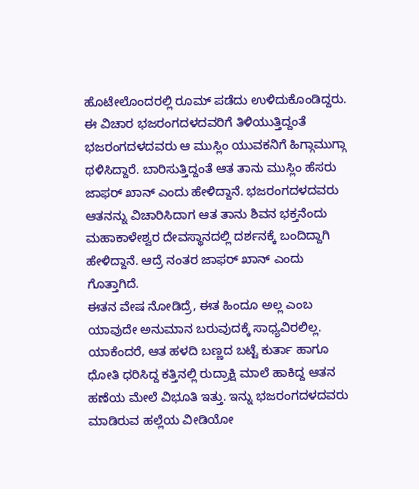ಹೊಟೇಲೊಂದರಲ್ಲಿ ರೂಮ್ ಪಡೆದು ಉಳಿದುಕೊಂಡಿದ್ದರು.
ಈ ವಿಚಾರ ಭಜರಂಗದಳದವರಿಗೆ ತಿಳಿಯುತ್ತಿದ್ದಂತೆ ಭಜರಂಗದಳದವರು ಆ ಮುಸ್ಲಿಂ ಯುವಕನಿಗೆ ಹಿಗ್ಗಾಮುಗ್ಗಾ ಥಳಿಸಿದ್ದಾರೆ. ಬಾರಿಸುತ್ತಿದ್ದಂತೆ ಆತ ತಾನು ಮುಸ್ಲಿಂ ಹೆಸರು ಜಾಫರ್ ಖಾನ್ ಎಂದು ಹೇಳಿದ್ದಾನೆ. ಭಜರಂಗದಳದವರು ಆತನನ್ನು ವಿಚಾರಿಸಿದಾಗ ಆತ ತಾನು ಶಿವನ ಭಕ್ತನೆಂದು ಮಹಾಕಾಳೇಶ್ವರ ದೇವಸ್ಥಾನದಲ್ಲಿ ದರ್ಶನಕ್ಕೆ ಬಂದಿದ್ದಾಗಿ ಹೇಳಿದ್ದಾನೆ. ಆದ್ರೆ ನಂತರ ಜಾಫರ್ ಖಾನ್ ಎಂದು ಗೊತ್ತಾಗಿದೆ.
ಈತನ ವೇಷ ನೋಡಿದ್ರೆ, ಈತ ಹಿಂದೂ ಅಲ್ಲ ಎಂಬ ಯಾವುದೇ ಅನುಮಾನ ಬರುವುದಕ್ಕೆ ಸಾಧ್ಯವಿರಲಿಲ್ಲ. ಯಾಕೆಂದರೆ, ಆತ ಹಳದಿ ಬಣ್ಣದ ಬಟ್ಟೆ ಕುರ್ತಾ ಹಾಗೂ ಧೋತಿ ಧರಿಸಿದ್ದ ಕತ್ತಿನಲ್ಲಿ ರುದ್ರಾಕ್ಷಿ ಮಾಲೆ ಹಾಕಿದ್ದ ಆತನ ಹಣೆಯ ಮೇಲೆ ವಿಭೂತಿ ಇತ್ತು. ಇನ್ನು ಭಜರಂಗದಳದವರು ಮಾಡಿರುವ ಹಲ್ಲೆಯ ವೀಡಿಯೋ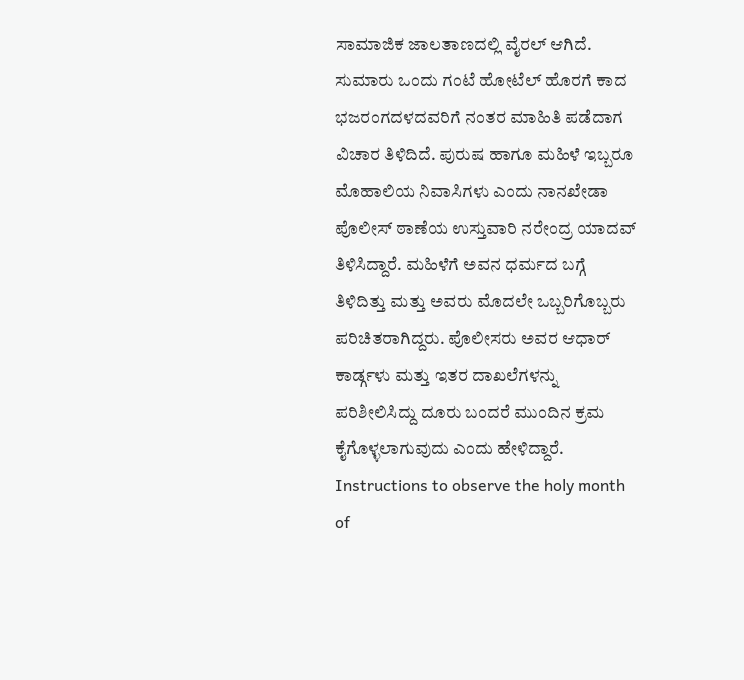ಸಾಮಾಜಿಕ ಜಾಲತಾಣದಲ್ಲಿ ವೈರಲ್ ಆಗಿದೆ. ಸುಮಾರು ಒಂದು ಗಂಟೆ ಹೋಟೆಲ್ ಹೊರಗೆ ಕಾದ ಭಜರಂಗದಳದವರಿಗೆ ನಂತರ ಮಾಹಿತಿ ಪಡೆದಾಗ ವಿಚಾರ ತಿಳಿದಿದೆ. ಪುರುಷ ಹಾಗೂ ಮಹಿಳೆ ಇಬ್ಬರೂ ಮೊಹಾಲಿಯ ನಿವಾಸಿಗಳು ಎಂದು ನಾನಖೇಡಾ ಪೊಲೀಸ್ ಠಾಣೆಯ ಉಸ್ತುವಾರಿ ನರೇಂದ್ರ ಯಾದವ್ ತಿಳಿಸಿದ್ದಾರೆ. ಮಹಿಳೆಗೆ ಅವನ ಧರ್ಮದ ಬಗ್ಗೆ ತಿಳಿದಿತ್ತು ಮತ್ತು ಅವರು ಮೊದಲೇ ಒಬ್ಬರಿಗೊಬ್ಬರು ಪರಿಚಿತರಾಗಿದ್ದರು. ಪೊಲೀಸರು ಅವರ ಆಧಾರ್ ಕಾರ್ಡ್ಗಳು ಮತ್ತು ಇತರ ದಾಖಲೆಗಳನ್ನು ಪರಿಶೀಲಿಸಿದ್ದು ದೂರು ಬಂದರೆ ಮುಂದಿನ ಕ್ರಮ ಕೈಗೊಳ್ಳಲಾಗುವುದು ಎಂದು ಹೇಳಿದ್ದಾರೆ.
Instructions to observe the holy month of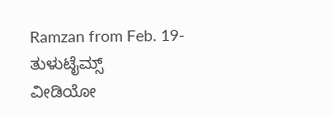Ramzan from Feb. 19- ತುಳುಟೈಮ್ಸ್
ವೀಡಿಯೋ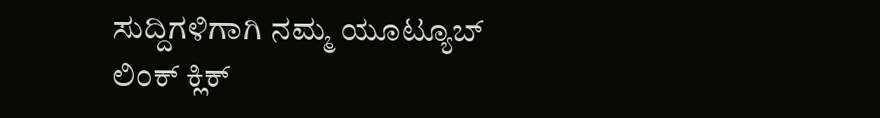ಸುದ್ದಿಗಳಿಗಾಗಿ ನಮ್ಮ ಯೂಟ್ಯೂಬ್ ಲಿಂಕ್ ಕ್ಲಿಕ್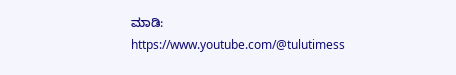ಮಾಡಿ: https://www.youtube.com/@tulutimess